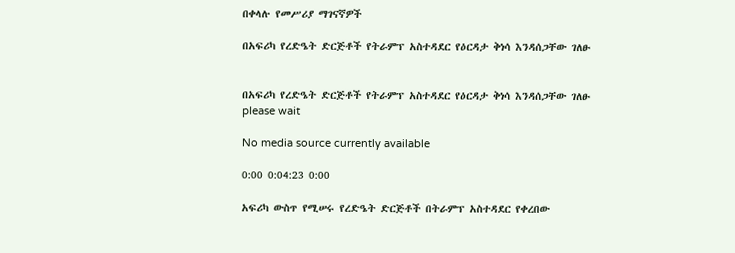በቀላሉ የመሥሪያ ማገናኛዎች

በአፍሪካ የረድዔት ድርጅቶች የትራምፕ አስተዳደር የዕርዳታ ቅነሳ እንዳሰጋቸው ገለፁ


በአፍሪካ የረድዔት ድርጅቶች የትራምፕ አስተዳደር የዕርዳታ ቅነሳ እንዳሰጋቸው ገለፁ
please wait

No media source currently available

0:00 0:04:23 0:00

አፍሪካ ውስጥ የሚሠሩ የረድዔት ድርጅቶች በትራምፕ አስተዳደር የቀረበው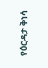የዕርዳታ ቅነሳ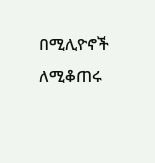በሚሊዮኖች ለሚቆጠሩ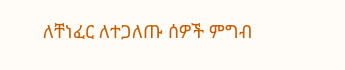ለቸነፈር ለተጋለጡ ሰዎች ምግብ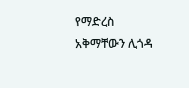የማድረስ አቅማቸውን ሊጎዳ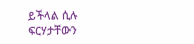ይችላል ሲሉ ፍርሃታቸውን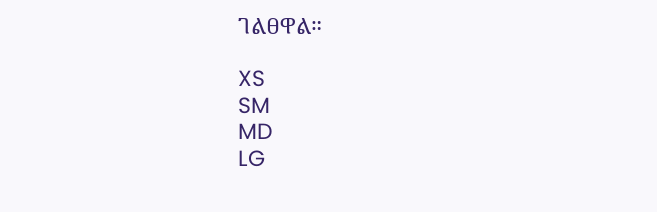ገልፀዋል።

XS
SM
MD
LG